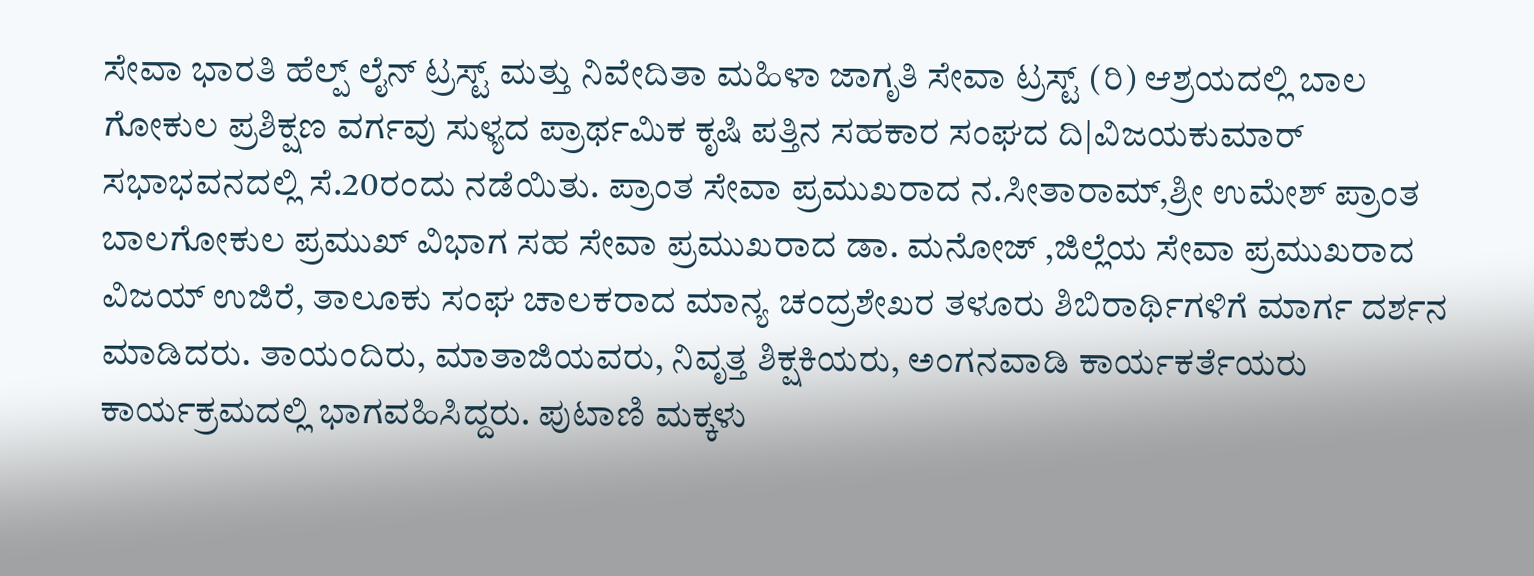ಸೇವಾ ಭಾರತಿ ಹೆಲ್ಪ್ ಲೈನ್ ಟ್ರಸ್ಟ್ ಮತ್ತು ನಿವೇದಿತಾ ಮಹಿಳಾ ಜಾಗೃತಿ ಸೇವಾ ಟ್ರಸ್ಟ್ (ರಿ) ಆಶ್ರಯದಲ್ಲಿ ಬಾಲ ಗೋಕುಲ ಪ್ರಶಿಕ್ಷಣ ವರ್ಗವು ಸುಳ್ಯದ ಪ್ರಾರ್ಥಮಿಕ ಕೃಷಿ ಪತ್ತಿನ ಸಹಕಾರ ಸಂಘದ ದಿ|ವಿಜಯಕುಮಾರ್ ಸಭಾಭವನದಲ್ಲಿ ಸೆ.20ರಂದು ನಡೆಯಿತು. ಪ್ರಾಂತ ಸೇವಾ ಪ್ರಮುಖರಾದ ನ.ಸೀತಾರಾಮ್,ಶ್ರೀ ಉಮೇಶ್ ಪ್ರಾಂತ ಬಾಲಗೋಕುಲ ಪ್ರಮುಖ್ ವಿಭಾಗ ಸಹ ಸೇವಾ ಪ್ರಮುಖರಾದ ಡಾ. ಮನೋಜ್ ,ಜಿಲ್ಲೆಯ ಸೇವಾ ಪ್ರಮುಖರಾದ ವಿಜಯ್ ಉಜಿರೆ, ತಾಲೂಕು ಸಂಘ ಚಾಲಕರಾದ ಮಾನ್ಯ ಚಂದ್ರಶೇಖರ ತಳೂರು ಶಿಬಿರಾರ್ಥಿಗಳಿಗೆ ಮಾರ್ಗ ದರ್ಶನ ಮಾಡಿದರು. ತಾಯಂದಿರು, ಮಾತಾಜಿಯವರು, ನಿವೃತ್ತ ಶಿಕ್ಷಕಿಯರು, ಅಂಗನವಾಡಿ ಕಾರ್ಯಕರ್ತೆಯರು ಕಾರ್ಯಕ್ರಮದಲ್ಲಿ ಭಾಗವಹಿಸಿದ್ದರು. ಪುಟಾಣಿ ಮಕ್ಕಳು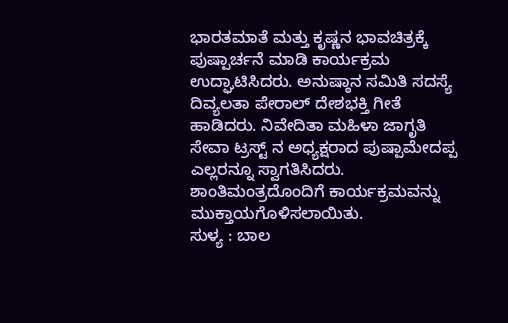ಭಾರತಮಾತೆ ಮತ್ತು ಕೃಷ್ಣನ ಭಾವಚಿತ್ರಕ್ಕೆ ಪುಷ್ಪಾರ್ಚನೆ ಮಾಡಿ ಕಾರ್ಯಕ್ರಮ ಉದ್ಘಾಟಿಸಿದರು. ಅನುಷ್ಠಾನ ಸಮಿತಿ ಸದಸ್ಯೆ ದಿವ್ಯಲತಾ ಪೇರಾಲ್ ದೇಶಭಕ್ತಿ ಗೀತೆ ಹಾಡಿದರು. ನಿವೇದಿತಾ ಮಹಿಳಾ ಜಾಗೃತಿ ಸೇವಾ ಟ್ರಸ್ಟ್ ನ ಅಧ್ಯಕ್ಷರಾದ ಪುಷ್ಪಾಮೇದಪ್ಪ ಎಲ್ಲರನ್ನೂ ಸ್ವಾಗತಿಸಿದರು. ಶಾಂತಿಮಂತ್ರದೊಂದಿಗೆ ಕಾರ್ಯಕ್ರಮವನ್ನು ಮುಕ್ತಾಯಗೊಳಿಸಲಾಯಿತು.
ಸುಳ್ಯ : ಬಾಲ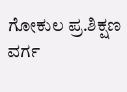ಗೋಕುಲ ಪ್ರ.ಶಿಕ್ಷಣ ವರ್ಗ